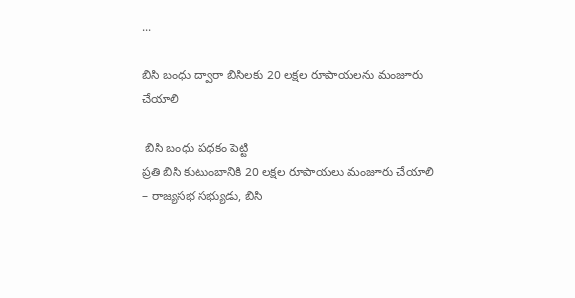...

బిసి బంధు ద్వారా బిసిల‌కు 20 లక్షల రూపాయలను మంజూరు చేయాలి

 బిసి బంధు పధకం పెట్టి
ప్రతి బిసి కుటుంబానికి 20 లక్షల రూపాయలు మంజూరు చేయాలి
– రాజ్యసభ సభ్యుడు, బిసి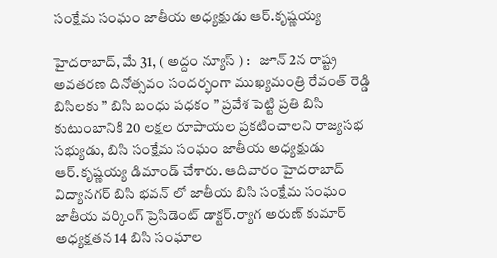సంక్షేమ సంఘం జాతీయ అధ్యక్షుడు ఆర్.కృష్ణయ్య

హైద‌రాబాద్‌, మే 31, ( అద్దం న్యూస్ ) :   జూన్ 2న రాష్ట్ర అవతరణ దినోత్సవం సందర్భంగా ముఖ్యమంత్రి రేవంత్ రెడ్డి బిసిలకు ” బిసి బంధు పధకం ” ప్రవేశ పెట్టి ప్రతి బిసి కుటుంబానికి 20 లక్షల రూపాయల ప్రకటించాలని రాజ్యసభ సభ్యుడు, బిసి సంక్షేమ సంఘం జాతీయ అధ్యక్షుడు ఆర్.కృష్ణయ్య డిమాండ్ చేశారు. ఆదివారం హైదరాబాద్ విద్యానగర్ బిసి భవన్ లో జాతీయ బిసి సంక్షేమ సంఘం జాతీయ వర్కింగ్ ప్రెసిడెంట్ డాక్టర్.ర్యాగ అరుణ్ కుమార్ అధ్యక్షతన 14 బిసి సంఘాల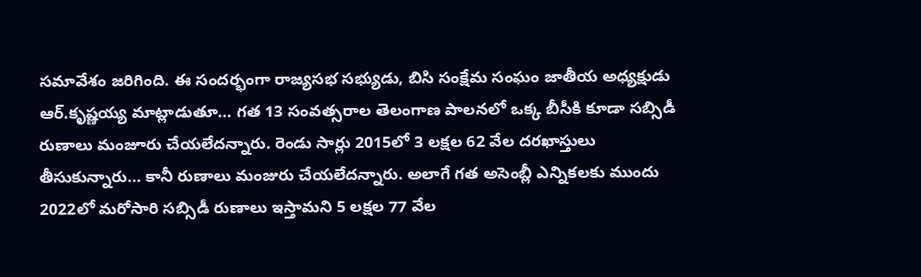సమావేశం జరిగింది. ఈ సందర్భంగా రాజ్యసభ సభ్యుడు, బిసి సంక్షేమ సంఘం జాతీయ అధ్యక్షుడు ఆర్.కృష్ణయ్య మాట్లాడుతూ… గత 13 సంవత్సరాల తెలంగాణ పాలనలో ఒక్క బీసీకి కూడా సబ్సిడీ రుణాలు మంజూరు చేయలేదన్నారు. రెండు సార్లు 2015లో 3 లక్షల 62 వేల దరఖాస్తులు తీసుకున్నారు… కానీ రుణాలు మంజురు చేయలేదన్నారు. అలాగే గత అసెంబ్లీ ఎన్నికలకు ముందు 2022లో మరోసారి సబ్సిడీ రుణాలు ఇస్తామని 5 లక్షల 77 వేల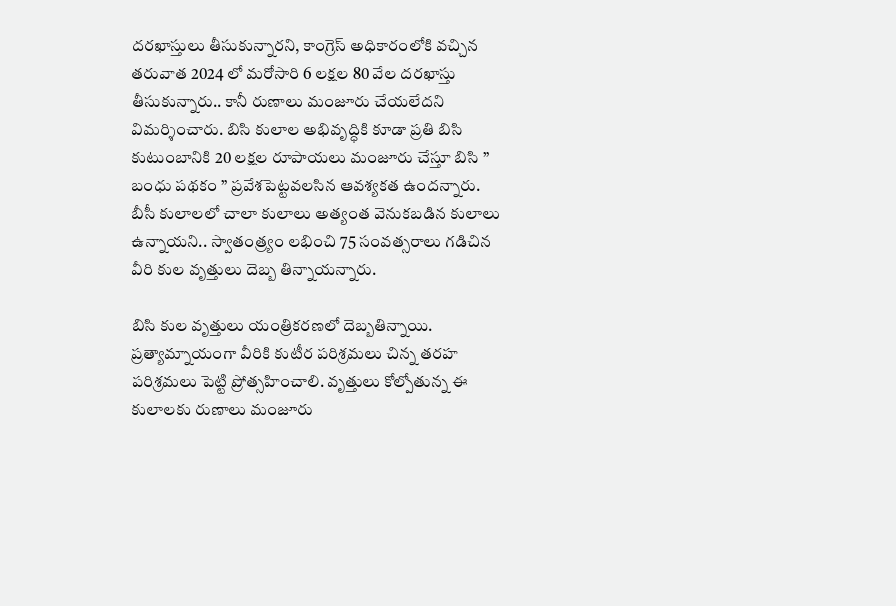దరఖాస్తులు తీసుకున్నారని, కాంగ్రెస్ అధికారంలోకి వచ్చిన తరువాత 2024 లో మరోసారి 6 లక్షల 80 వేల దరఖాస్తు తీసుకున్నారు.. కానీ రుణాలు మంజూరు చేయలేదని విమర్శించారు. బిసి కులాల అభివృద్ధికి కూడా ప్రతి బిసి కుటుంబానికి 20 లక్షల రూపాయలు మంజూరు చేస్తూ బిసి ” బంధు పథకం ” ప్రవేశపెట్టవలసిన ఆవశ్యకత ఉందన్నారు. బీసీ కులాలలో చాలా కులాలు అత్యంత వెనుకబడిన కులాలు ఉన్నాయని.. స్వాతంత్ర్యం లభించి 75 సంవత్సరాలు గడిచిన వీరి కుల వృత్తులు దెబ్బ తిన్నాయన్నారు.

బిసి కుల వృత్తులు యంత్రికరణలో దెబ్బతిన్నాయి. ప్రత్యామ్నాయంగా వీరికి కుటీర పరిశ్రమలు చిన్న తరహ పరిశ్రమలు పెట్టి ప్రోత్సహించాలి. వృత్తులు కోల్పోతున్న ఈ కులాలకు రుణాలు మంజూరు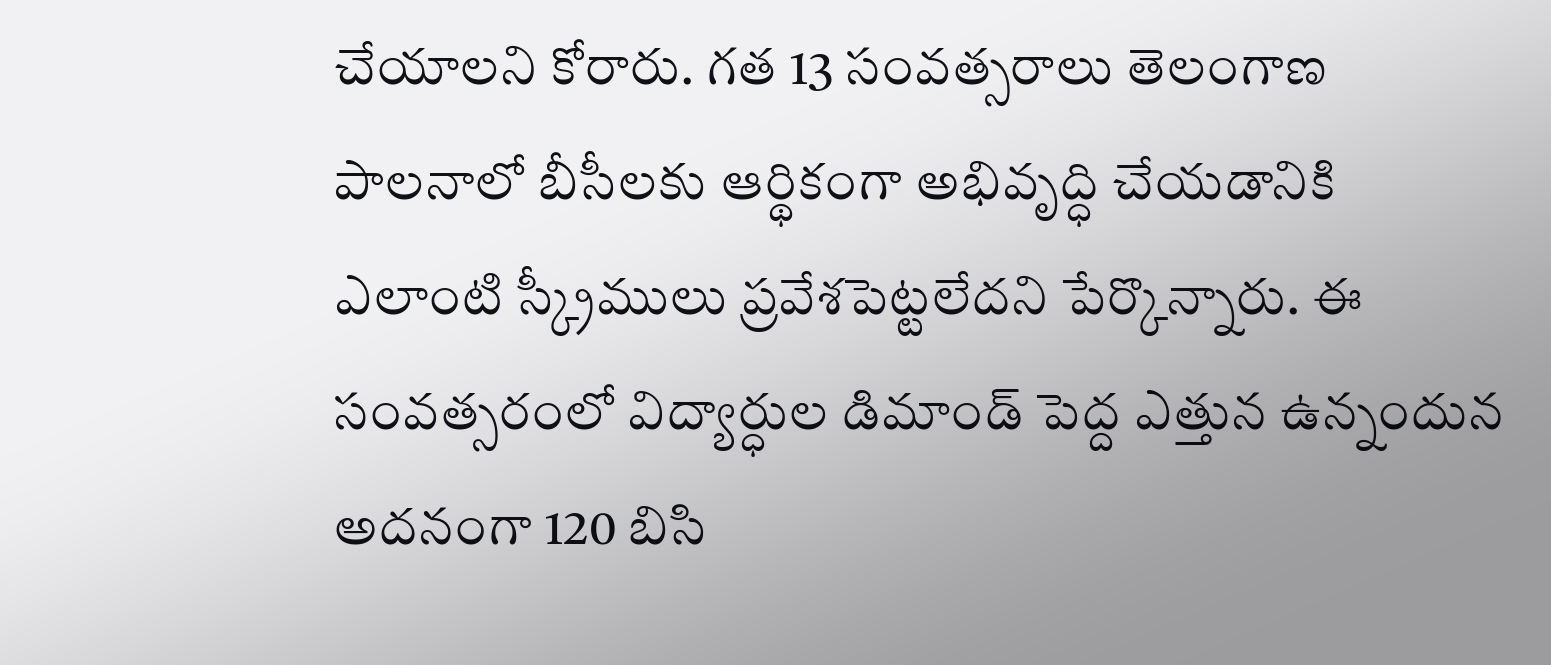చేయాలని కోరారు. గత 13 సంవత్సరాలు తెలంగాణ పాలనాలో బీసీలకు ఆర్థికంగా అభివృద్ధి చేయడానికి ఎలాంటి స్క్రీములు ప్రవేశపెట్టలేదని పేర్కొన్నారు. ఈ సంవత్సరంలో విద్యార్ధుల డిమాండ్ పెద్ద ఎత్తున ఉన్నందున అదనంగా 120 బిసి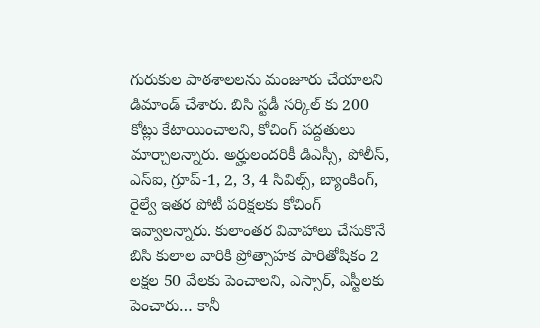గురుకుల పాఠశాలలను మంజూరు చేయాలని డిమాండ్ చేశారు. బిసి స్టడీ సర్కిల్ కు 200 కోట్లు కేటాయించాలని, కోచింగ్ పద్దతులు మార్చాలన్నారు. అర్హులందరికీ డిఎస్సీ, పోలీస్, ఎస్ఐ, గ్రూప్-1, 2, 3, 4 సివిల్స్, బ్యాంకింగ్, రైల్వే ఇతర పోటీ పరిక్షలకు కోచింగ్ ఇవ్వాలన్నారు. కులాంతర వివాహాలు చేసుకొనే బిసి కులాల వారికి ప్రోత్సాహక పారితోషికం 2 లక్షల 50 వేలకు పెంచాలని, ఎస్సార్, ఎస్టీలకు పెంచారు… కానీ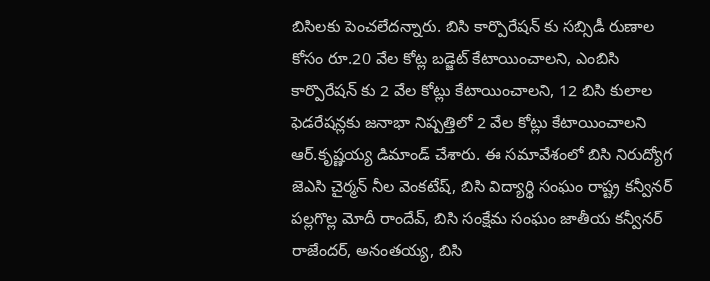బిసిలకు పెంచలేదన్నారు. బిసి కార్పొరేషన్ కు సబ్సిడీ రుణాల కోసం రూ.20 వేల కోట్ల బడ్జెట్ కేటాయించాలని, ఎంబిసి కార్పొరేషన్ కు 2 వేల కోట్లు కేటాయించాలని, 12 బిసి కులాల ఫెడరేషన్లకు జనాభా నిష్పత్తిలో 2 వేల కోట్లు కేటాయించాలని ఆర్.కృష్ణయ్య డిమాండ్ చేశారు. ఈ సమావేశంలో బిసి నిరుద్యోగ జెఎసి చైర్మన్ నీల వెంకటేష్, బిసి విద్యార్థి సంఘం రాష్ట్ర కన్వీనర్ పల్లగొల్ల మోదీ రాందేవ్, బిసి సంక్షేమ సంఘం జాతీయ క‌న్వీన‌ర్ రాజేందర్, అనంతయ్య, బిసి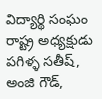విద్యార్థి సంఘం రాష్ట్ర అధ్యక్షుడు పగిళ్ళ సతీష్, అంజి గౌడ్,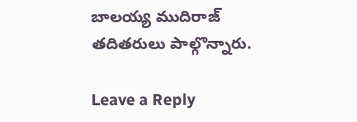బాలయ్య ముదిరాజ్ తదితరులు పాల్గొన్నారు.

Leave a Reply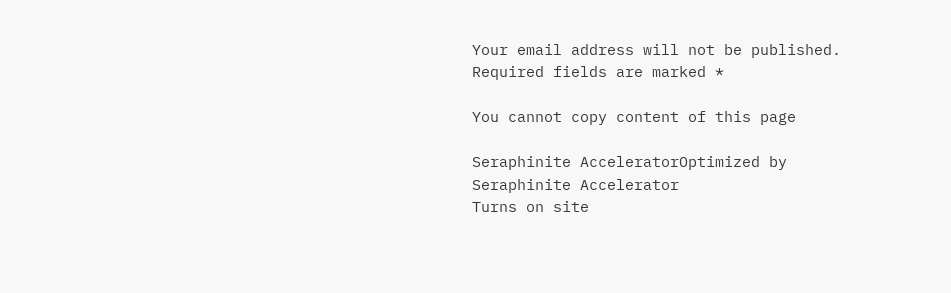Your email address will not be published. Required fields are marked *

You cannot copy content of this page

Seraphinite AcceleratorOptimized by Seraphinite Accelerator
Turns on site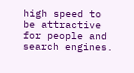high speed to be attractive for people and search engines.